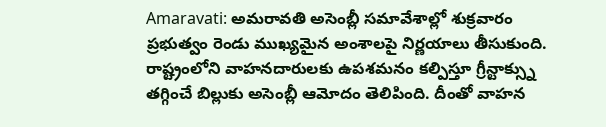Amaravati: అమరావతి అసెంబ్లీ సమావేశాల్లో శుక్రవారం ప్రభుత్వం రెండు ముఖ్యమైన అంశాలపై నిర్ణయాలు తీసుకుంది. రాష్ట్రంలోని వాహనదారులకు ఉపశమనం కల్పిస్తూ గ్రీన్టాక్స్ను తగ్గించే బిల్లుకు అసెంబ్లీ ఆమోదం తెలిపింది. దీంతో వాహన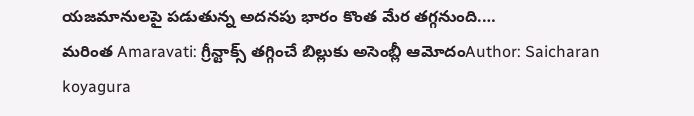యజమానులపై పడుతున్న అదనపు భారం కొంత మేర తగ్గనుంది.…
మరింత Amaravati: గ్రీన్టాక్స్ తగ్గించే బిల్లుకు అసెంబ్లీ ఆమోదంAuthor: Saicharan koyagura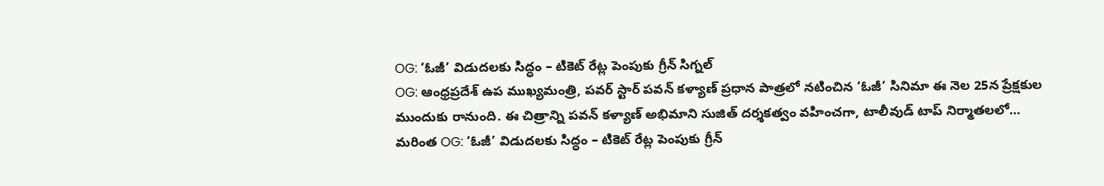OG: ‘ఓజీ’ విడుదలకు సిద్ధం – టికెట్ రేట్ల పెంపుకు గ్రీన్ సిగ్నల్
OG: ఆంధ్రప్రదేశ్ ఉప ముఖ్యమంత్రి, పవర్ స్టార్ పవన్ కళ్యాణ్ ప్రధాన పాత్రలో నటించిన ‘ఓజీ’ సినిమా ఈ నెల 25న ప్రేక్షకుల ముందుకు రానుంది. ఈ చిత్రాన్ని పవన్ కళ్యాణ్ అభిమాని సుజిత్ దర్శకత్వం వహించగా, టాలీవుడ్ టాప్ నిర్మాతలలో…
మరింత OG: ‘ఓజీ’ విడుదలకు సిద్ధం – టికెట్ రేట్ల పెంపుకు గ్రీన్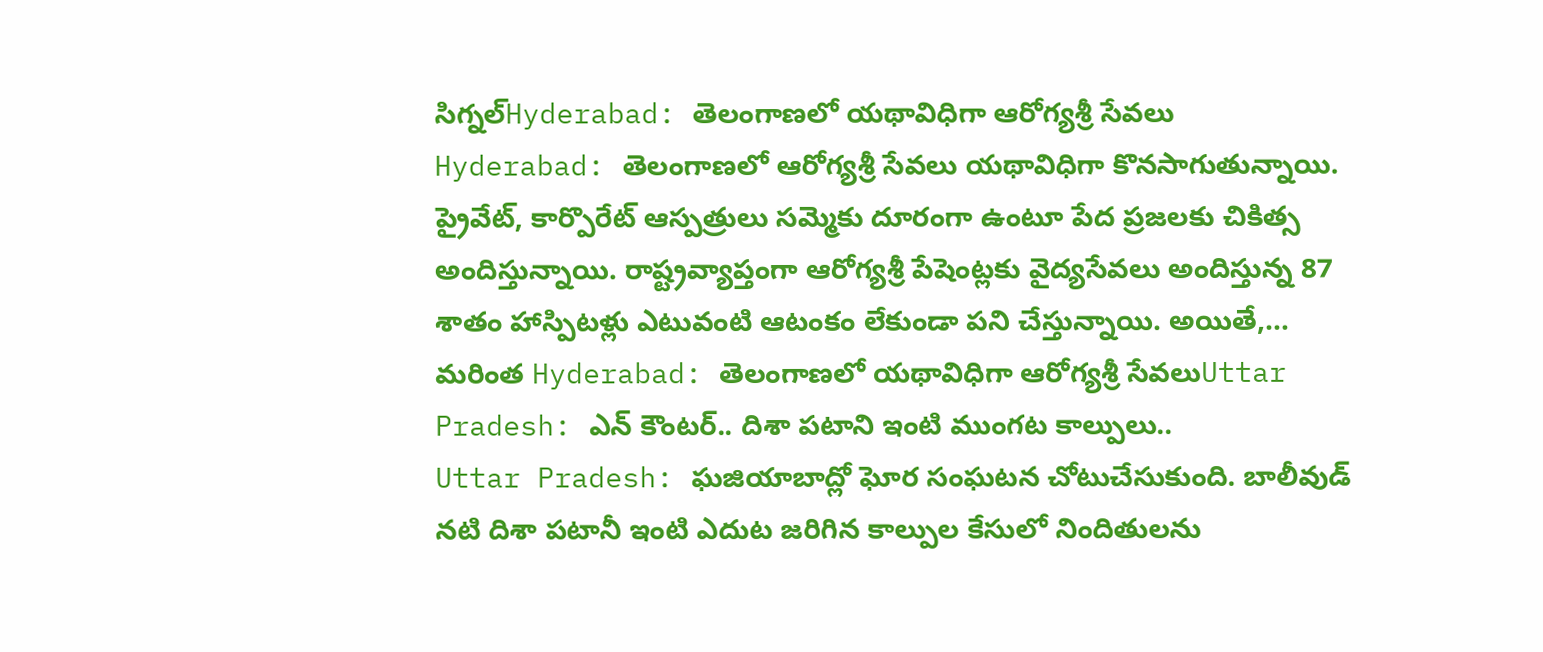సిగ్నల్Hyderabad: తెలంగాణలో యథావిధిగా ఆరోగ్యశ్రీ సేవలు
Hyderabad: తెలంగాణలో ఆరోగ్యశ్రీ సేవలు యథావిధిగా కొనసాగుతున్నాయి. ప్రైవేట్, కార్పొరేట్ ఆస్పత్రులు సమ్మెకు దూరంగా ఉంటూ పేద ప్రజలకు చికిత్స అందిస్తున్నాయి. రాష్ట్రవ్యాప్తంగా ఆరోగ్యశ్రీ పేషెంట్లకు వైద్యసేవలు అందిస్తున్న 87 శాతం హాస్పిటళ్లు ఎటువంటి ఆటంకం లేకుండా పని చేస్తున్నాయి. అయితే,…
మరింత Hyderabad: తెలంగాణలో యథావిధిగా ఆరోగ్యశ్రీ సేవలుUttar Pradesh: ఎన్ కౌంటర్.. దిశా పటాని ఇంటి ముంగట కాల్పులు..
Uttar Pradesh: ఘజియాబాద్లో ఘోర సంఘటన చోటుచేసుకుంది. బాలీవుడ్ నటి దిశా పటానీ ఇంటి ఎదుట జరిగిన కాల్పుల కేసులో నిందితులను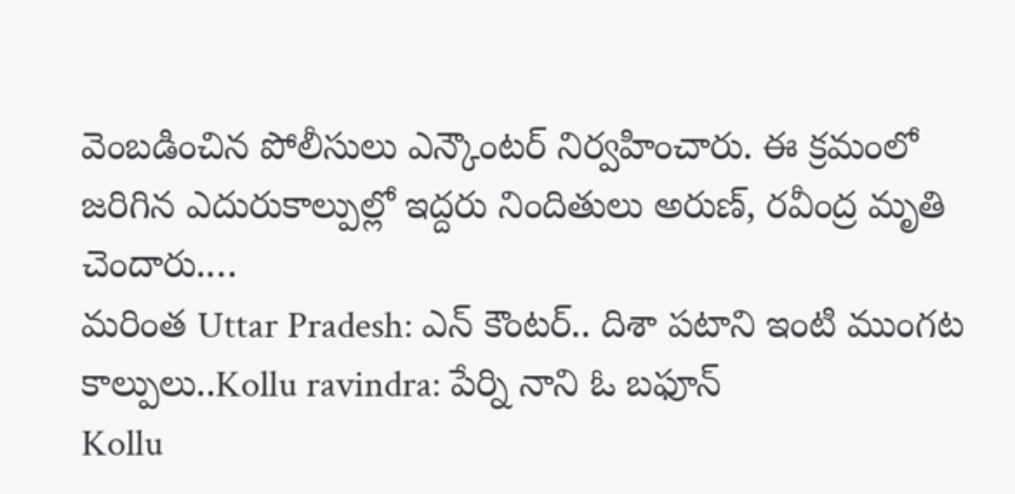వెంబడించిన పోలీసులు ఎన్కౌంటర్ నిర్వహించారు. ఈ క్రమంలో జరిగిన ఎదురుకాల్పుల్లో ఇద్దరు నిందితులు అరుణ్, రవీంద్ర మృతి చెందారు.…
మరింత Uttar Pradesh: ఎన్ కౌంటర్.. దిశా పటాని ఇంటి ముంగట కాల్పులు..Kollu ravindra: పేర్ని నాని ఓ బఫూన్
Kollu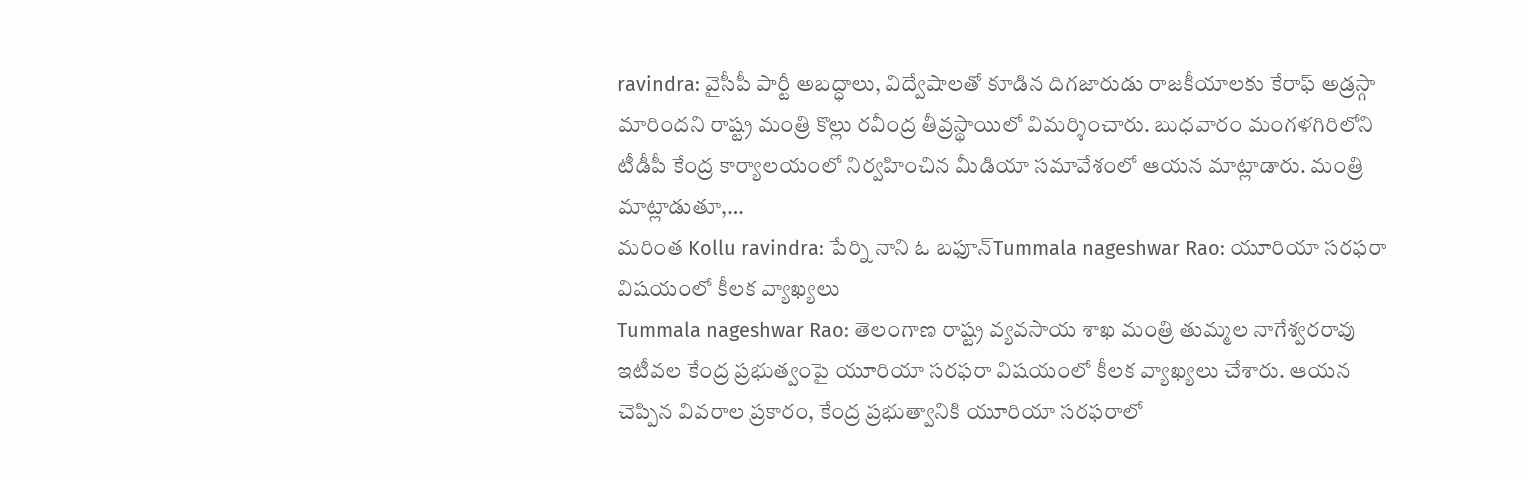ravindra: వైసీపీ పార్టీ అబద్ధాలు, విద్వేషాలతో కూడిన దిగజారుడు రాజకీయాలకు కేరాఫ్ అడ్రస్గా మారిందని రాష్ట్ర మంత్రి కొల్లు రవీంద్ర తీవ్రస్థాయిలో విమర్శించారు. బుధవారం మంగళగిరిలోని టీడీపీ కేంద్ర కార్యాలయంలో నిర్వహించిన మీడియా సమావేశంలో ఆయన మాట్లాడారు. మంత్రి మాట్లాడుతూ,…
మరింత Kollu ravindra: పేర్ని నాని ఓ బఫూన్Tummala nageshwar Rao: యూరియా సరఫరా విషయంలో కీలక వ్యాఖ్యలు
Tummala nageshwar Rao: తెలంగాణ రాష్ట్ర వ్యవసాయ శాఖ మంత్రి తుమ్మల నాగేశ్వరరావు ఇటీవల కేంద్ర ప్రభుత్వంపై యూరియా సరఫరా విషయంలో కీలక వ్యాఖ్యలు చేశారు. ఆయన చెప్పిన వివరాల ప్రకారం, కేంద్ర ప్రభుత్వానికి యూరియా సరఫరాలో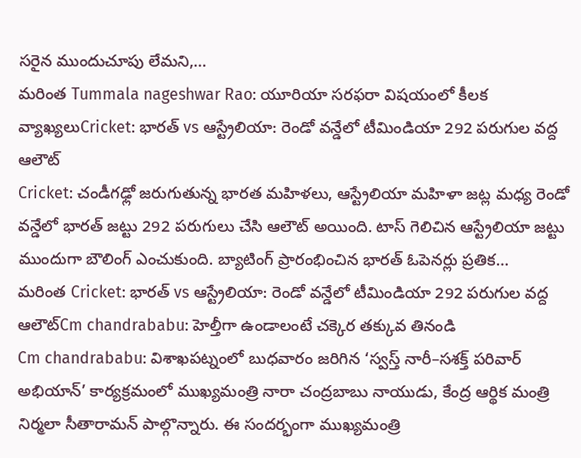సరైన ముందుచూపు లేమని,…
మరింత Tummala nageshwar Rao: యూరియా సరఫరా విషయంలో కీలక వ్యాఖ్యలుCricket: భారత్ vs ఆస్ట్రేలియా: రెండో వన్డేలో టీమిండియా 292 పరుగుల వద్ద ఆలౌట్
Cricket: చండీగఢ్లో జరుగుతున్న భారత మహిళలు, ఆస్ట్రేలియా మహిళా జట్ల మధ్య రెండో వన్డేలో భారత్ జట్టు 292 పరుగులు చేసి ఆలౌట్ అయింది. టాస్ గెలిచిన ఆస్ట్రేలియా జట్టు ముందుగా బౌలింగ్ ఎంచుకుంది. బ్యాటింగ్ ప్రారంభించిన భారత్ ఓపెనర్లు ప్రతిక…
మరింత Cricket: భారత్ vs ఆస్ట్రేలియా: రెండో వన్డేలో టీమిండియా 292 పరుగుల వద్ద ఆలౌట్Cm chandrababu: హెల్తీగా ఉండాలంటే చక్కెర తక్కువ తినండి
Cm chandrababu: విశాఖపట్నంలో బుధవారం జరిగిన ‘స్వస్త్ నారీ–సశక్త్ పరివార్ అభియాన్’ కార్యక్రమంలో ముఖ్యమంత్రి నారా చంద్రబాబు నాయుడు, కేంద్ర ఆర్థిక మంత్రి నిర్మలా సీతారామన్ పాల్గొన్నారు. ఈ సందర్భంగా ముఖ్యమంత్రి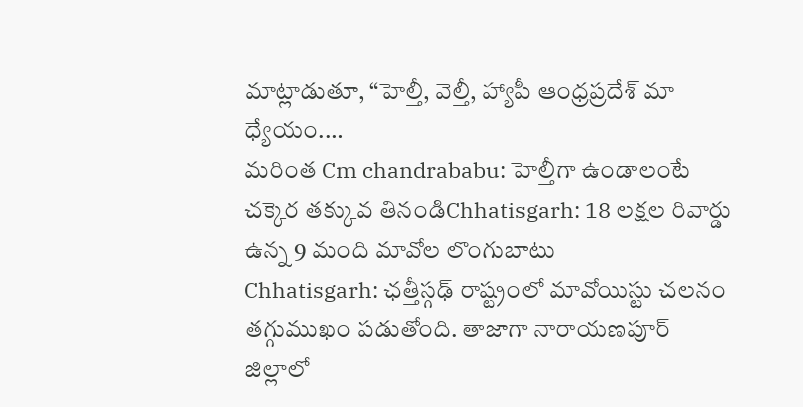మాట్లాడుతూ, “హెల్తీ, వెల్తీ, హ్యాపీ ఆంధ్రప్రదేశ్ మా ధ్యేయం.…
మరింత Cm chandrababu: హెల్తీగా ఉండాలంటే చక్కెర తక్కువ తినండిChhatisgarh: 18 లక్షల రివార్డు ఉన్న 9 మంది మావోల లొంగుబాటు
Chhatisgarh: ఛత్తీస్గఢ్ రాష్ట్రంలో మావోయిస్టు చలనం తగ్గుముఖం పడుతోంది. తాజాగా నారాయణపూర్ జిల్లాలో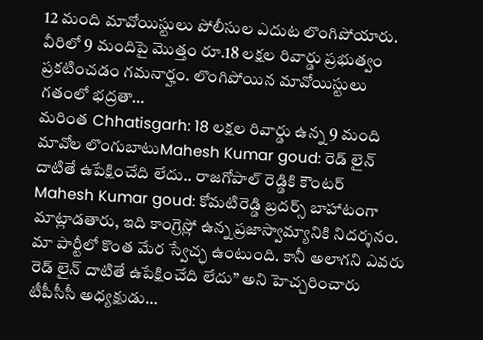12 మంది మావోయిస్టులు పోలీసుల ఎదుట లొంగిపోయారు. వీరిలో 9 మందిపై మొత్తం రూ.18 లక్షల రివార్డు ప్రభుత్వం ప్రకటించడం గమనార్హం. లొంగిపోయిన మావోయిస్టులు గతంలో భద్రతా…
మరింత Chhatisgarh: 18 లక్షల రివార్డు ఉన్న 9 మంది మావోల లొంగుబాటుMahesh Kumar goud: రెడ్ లైన్ దాటితే ఉపేక్షించేది లేదు.. రాజగోపాల్ రెడ్డికి కౌంటర్
Mahesh Kumar goud: కోమటిరెడ్డి బ్రదర్స్ బాహాటంగా మాట్లాడతారు, ఇది కాంగ్రెస్లో ఉన్న ప్రజాస్వామ్యానికి నిదర్శనం. మా పార్టీలో కొంత మేర స్వేచ్ఛ ఉంటుంది. కానీ అలాగని ఎవరు రెడ్ లైన్ దాటితే ఉపేక్షించేది లేదు” అని హెచ్చరించారు టీపీసీసీ అధ్యక్షుడు…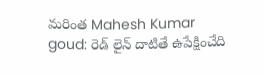మరింత Mahesh Kumar goud: రెడ్ లైన్ దాటితే ఉపేక్షించేది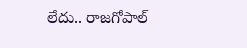లేదు.. రాజగోపాల్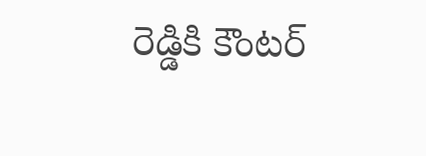రెడ్డికి కౌంటర్